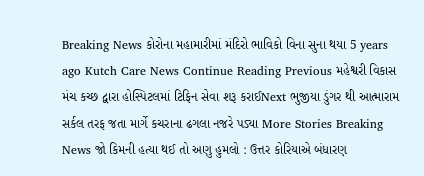Breaking News કોરોના મહામારીમાં મંદિરો ભાવિકો વિના સુના થયા 5 years ago Kutch Care News Continue Reading Previous મહેશ્વરી વિકાસ મંચ કચ્છ દ્વારા હોસ્પિટલમાં ટિફિન સેવા શરૂ કરાઈNext ભુજીયા ડુંગર થી આત્મારામ સર્કલ તરફ જતા માર્ગે કચરાના ઢગલા નજરે પડ્યા More Stories Breaking News જો કિમની હત્યા થઈ તો અણુ હુમલો : ઉત્તર કોરિયાએ બંધારણ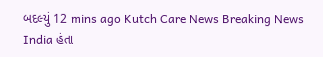બદલ્યું 12 mins ago Kutch Care News Breaking News India હંતા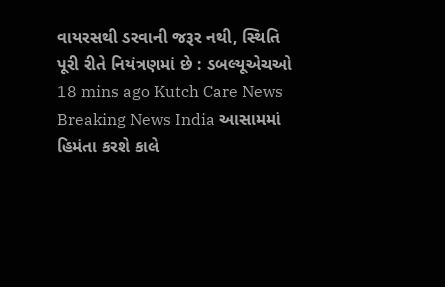વાયરસથી ડરવાની જરૂર નથી, સ્થિતિ પૂરી રીતે નિયંત્રણમાં છે : ડબલ્યૂએચઓ 18 mins ago Kutch Care News Breaking News India આસામમાં હિમંતા કરશે કાલે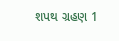શપથ ગ્રહણ 1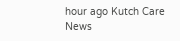hour ago Kutch Care News